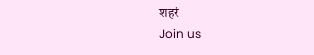शहरं
Join us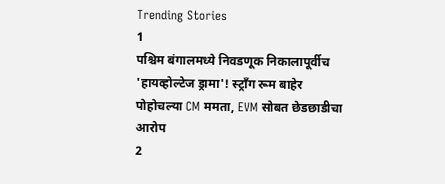Trending Stories
1
पश्चिम बंगालमध्ये निवडणूक निकालापूर्वीच 'हायव्होल्टेज ड्रामा'! स्ट्राँग रूम बाहेर पोहोचल्या CM ममता, EVM सोबत छेडछाडीचा आरोप
2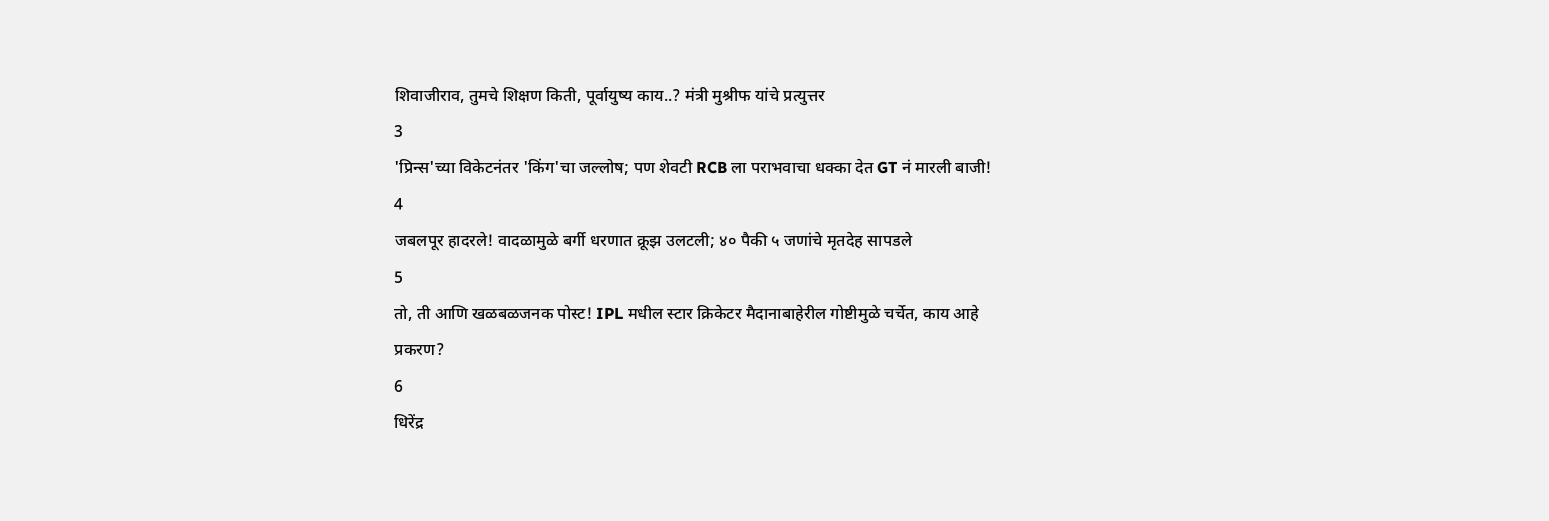शिवाजीराव, तुमचे शिक्षण किती, पूर्वायुष्य काय..? मंत्री मुश्रीफ यांचे प्रत्युत्तर
3
'प्रिन्स'च्या विकेटनंतर 'किंग'चा जल्लोष; पण शेवटी RCB ला पराभवाचा धक्का देत GT नं मारली बाजी!
4
जबलपूर हादरले! वादळामुळे बर्गी धरणात क्रूझ उलटली; ४० पैकी ५ जणांचे मृतदेह सापडले
5
तो, ती आणि खळबळजनक पोस्ट! IPL मधील स्टार क्रिकेटर मैदानाबाहेरील गोष्टीमुळे चर्चेत, काय आहे प्रकरण?
6
धिरेंद्र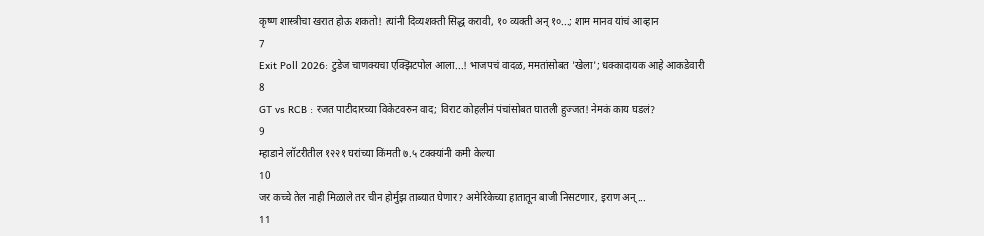कृष्ण शास्त्रीचा खरात होऊ शकतो! त्यांनी दिव्यशक्ती सिद्ध करावी, १० व्यक्ती अन् १०...; शाम मानव यांचं आव्हान
7
Exit Poll 2026: टुडेज चाणक्यचा एक्झिटपोल आला...! भाजपचं वादळ, ममतांसोबत 'खेला'; धक्कादायक आहे आकडेवारी
8
GT vs RCB : रजत पाटीदारच्या विकेटवरुन वाद; विराट कोहलीनं पंचांसोबत घातली हुज्जत! नेमकं काय घडलं?
9
म्हाडाने लॉटरीतील १२२१ घरांच्या किंमती ७.५ टक्क्यांनी कमी केल्या
10
जर कच्चे तेल नाही मिळाले तर चीन होर्मुझ ताब्यात घेणार? अमेरिकेच्या हातातून बाजी निसटणार, इराण अन्...
11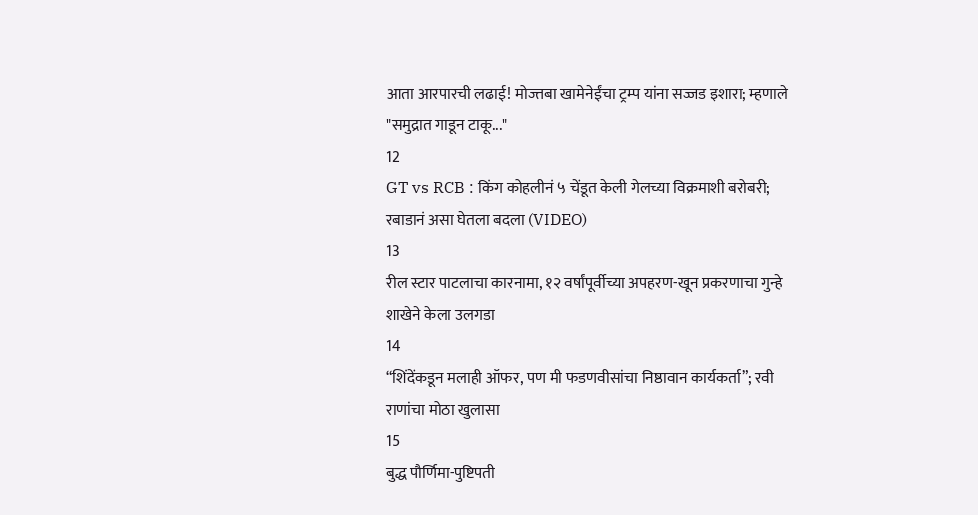आता आरपारची लढाई! मोज्तबा खामेनेईंचा ट्रम्प यांना सज्जड इशारा; म्हणाले "समुद्रात गाडून टाकू..."
12
GT vs RCB : किंग कोहलीनं ५ चेंडूत केली गेलच्या विक्रमाशी बरोबरी; रबाडानं असा घेतला बदला (VIDEO)
13
रील स्टार पाटलाचा कारनामा, १२ वर्षांपूर्वीच्या अपहरण-खून प्रकरणाचा गुन्हे शाखेने केला उलगडा
14
“शिंदेंकडून मलाही ऑफर, पण मी फडणवीसांचा निष्ठावान कार्यकर्ता”; रवी राणांचा मोठा खुलासा
15
बुद्ध पौर्णिमा-पुष्टिपती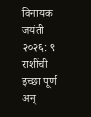विनायक जयंती २०२६: ९ राशींची इच्छा पूर्ण अन्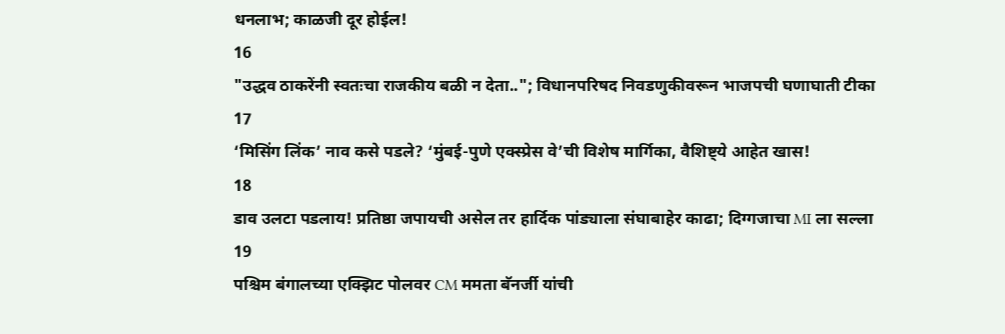धनलाभ; काळजी दूर होईल!
16
"उद्धव ठाकरेंनी स्वतःचा राजकीय बळी न देता.."; विधानपरिषद निवडणुकीवरून भाजपची घणाघाती टीका
17
‘मिसिंग लिंक’ नाव कसे पडले? ‘मुंबई-पुणे एक्स्प्रेस वे’ची विशेष मार्गिका, वैशिष्ट्ये आहेत खास!
18
डाव उलटा पडलाय! प्रतिष्ठा जपायची असेल तर हार्दिक पांड्याला संघाबाहेर काढा; दिग्गजाचा MI ला सल्ला
19
पश्चिम बंगालच्या एक्झिट पोलवर CM ममता बॅनर्जी यांची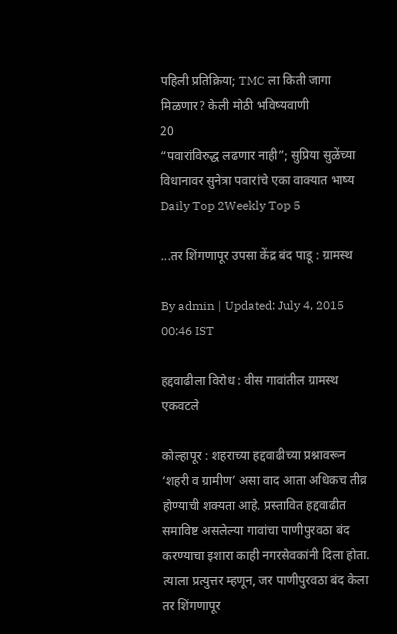पहिली प्रतिक्रिया; TMC ला किती जागा मिळणार? केली मोठी भविष्यवाणी
20
“पवारांविरुद्ध लढणार नाही”; सुप्रिया सुळेंच्या विधानावर सुनेत्रा पवारांचे एका वाक्यात भाष्य
Daily Top 2Weekly Top 5

...तर शिंगणापूर उपसा केंद्र बंद पाडू : ग्रामस्थ

By admin | Updated: July 4, 2015 00:46 IST

हद्दवाढीला विरोध : वीस गावांतील ग्रामस्थ एकवटले

कोल्हापूर : शहराच्या हद्दवाढीच्या प्रश्नावरून ‘शहरी व ग्रामीण’ असा वाद आता अधिकच तीव्र होण्याची शक्यता आहे. प्रस्तावित हद्दवाढीत समाविष्ट असलेल्या गावांचा पाणीपुरवठा बंद करण्याचा इशारा काही नगरसेवकांनी दिला होता. त्याला प्रत्युत्तर म्हणून, जर पाणीपुरवठा बंद केला तर शिंगणापूर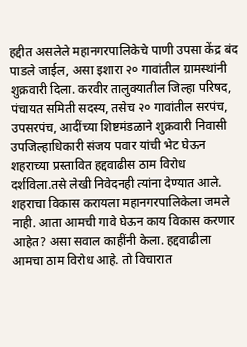हद्दीत असलेले महानगरपालिकेचे पाणी उपसा केंद्र बंद पाडले जाईल, असा इशारा २० गावांतील ग्रामस्थांनी शुक्रवारी दिला. करवीर तालुक्यातील जिल्हा परिषद, पंचायत समिती सदस्य, तसेच २० गावांतील सरपंच, उपसरपंच, आदींच्या शिष्टमंडळाने शुक्रवारी निवासी उपजिल्हाधिकारी संजय पवार यांची भेट घेऊन शहराच्या प्रस्तावित हद्दवाढीस ठाम विरोध दर्शविला.तसे लेखी निवेदनही त्यांना देण्यात आले. शहराचा विकास करायला महानगरपालिकेला जमले नाही. आता आमची गावे घेऊन काय विकास करणार आहेत? असा सवाल काहींनी केला. हद्दवाढीला आमचा ठाम विरोध आहे. तो विचारात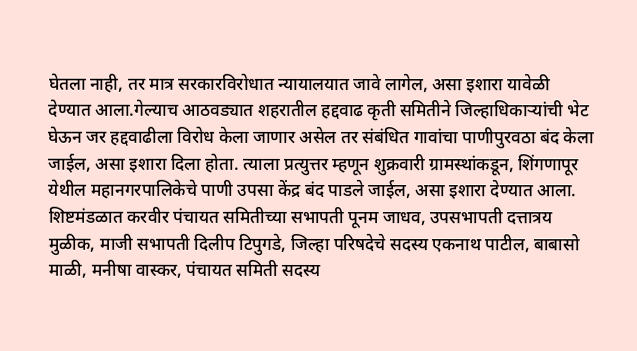घेतला नाही, तर मात्र सरकारविरोधात न्यायालयात जावे लागेल, असा इशारा यावेळी देण्यात आला.गेल्याच आठवड्यात शहरातील हद्दवाढ कृती समितीने जिल्हाधिकाऱ्यांची भेट घेऊन जर हद्दवाढीला विरोध केला जाणार असेल तर संबंधित गावांचा पाणीपुरवठा बंद केला जाईल, असा इशारा दिला होता. त्याला प्रत्युत्तर म्हणून शुक्रवारी ग्रामस्थांकडून, शिंगणापूर येथील महानगरपालिकेचे पाणी उपसा केंद्र बंद पाडले जाईल, असा इशारा देण्यात आला. शिष्टमंडळात करवीर पंचायत समितीच्या सभापती पूनम जाधव, उपसभापती दत्तात्रय मुळीक, माजी सभापती दिलीप टिपुगडे, जिल्हा परिषदेचे सदस्य एकनाथ पाटील, बाबासो माळी, मनीषा वास्कर, पंचायत समिती सदस्य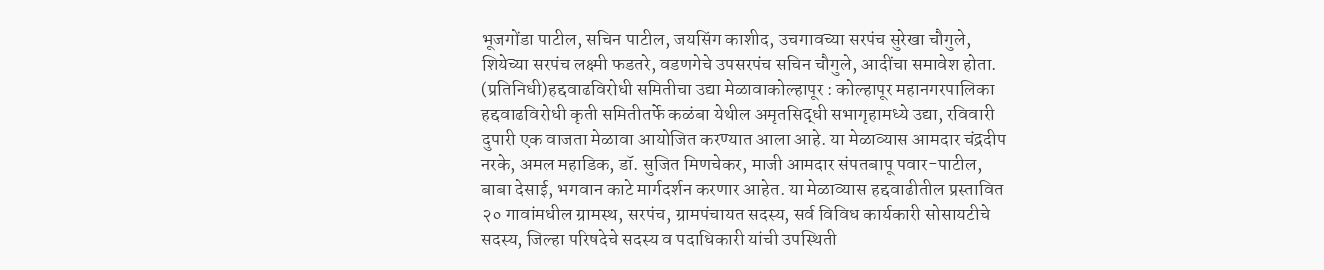भूजगोंडा पाटील, सचिन पाटील, जयसिंग काशीद, उचगावच्या सरपंच सुरेखा चौगुले, शियेच्या सरपंच लक्ष्मी फडतरे, वडणगेचे उपसरपंच सचिन चौगुले, आदींचा समावेश होता. (प्रतिनिधी)हद्दवाढविरोधी समितीचा उद्या मेळावाकोल्हापूर : कोल्हापूर महानगरपालिका हद्दवाढविरोधी कृती समितीतर्फे कळंबा येथील अमृतसिद्धी सभागृहामध्ये उद्या, रविवारी दुपारी एक वाजता मेळावा आयोजित करण्यात आला आहे. या मेळाव्यास आमदार चंद्रदीप नरके, अमल महाडिक, डॉ. सुजित मिणचेकर, माजी आमदार संपतबापू पवार-पाटील, बाबा देसाई, भगवान काटे मार्गदर्शन करणार आहेत. या मेळाव्यास हद्दवाढीतील प्रस्तावित २० गावांमधील ग्रामस्थ, सरपंच, ग्रामपंचायत सदस्य, सर्व विविध कार्यकारी सोसायटीचे सदस्य, जिल्हा परिषदेचे सदस्य व पदाधिकारी यांची उपस्थिती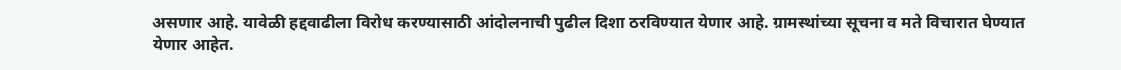असणार आहे. यावेळी हद्दवाढीला विरोध करण्यासाठी आंदोलनाची पुढील दिशा ठरविण्यात येणार आहे. ग्रामस्थांच्या सूचना व मते विचारात घेण्यात येणार आहेत.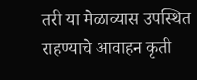तरी या मेळाव्यास उपस्थित राहण्याचे आवाहन कृती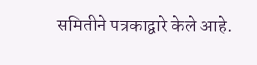समितीने पत्रकाद्वारे केले आहे.